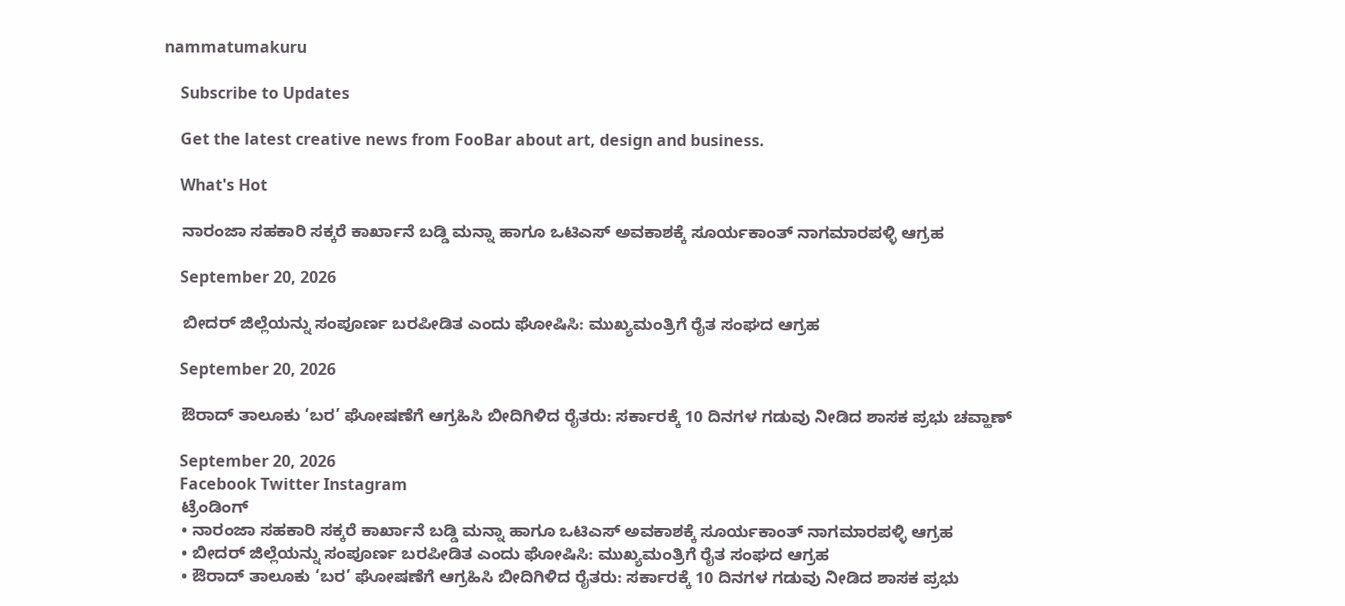nammatumakuru

    Subscribe to Updates

    Get the latest creative news from FooBar about art, design and business.

    What's Hot

    ನಾರಂಜಾ ಸಹಕಾರಿ ಸಕ್ಕರೆ ಕಾರ್ಖಾನೆ ಬಡ್ಡಿ ಮನ್ನಾ ಹಾಗೂ ಒಟಿಎಸ್ ಅವಕಾಶಕ್ಕೆ ಸೂರ್ಯಕಾಂತ್ ನಾಗಮಾರಪಳ್ಳಿ ಆಗ್ರಹ

    September 20, 2026

    ಬೀದರ್ ಜಿಲ್ಲೆಯನ್ನು ಸಂಪೂರ್ಣ ಬರಪೀಡಿತ ಎಂದು ಘೋಷಿಸಿ: ಮುಖ್ಯಮಂತ್ರಿಗೆ ರೈತ ಸಂಘದ ಆಗ್ರಹ

    September 20, 2026

    ಔರಾದ್‌ ತಾಲೂಕು ‘ಬರ’ ಘೋಷಣೆಗೆ ಆಗ್ರಹಿಸಿ ಬೀದಿಗಿಳಿದ ರೈತರು: ಸರ್ಕಾರಕ್ಕೆ 10 ದಿನಗಳ ಗಡುವು ನೀಡಿದ ಶಾಸಕ ಪ್ರಭು ಚವ್ಹಾಣ್

    September 20, 2026
    Facebook Twitter Instagram
    ಟ್ರೆಂಡಿಂಗ್
    • ನಾರಂಜಾ ಸಹಕಾರಿ ಸಕ್ಕರೆ ಕಾರ್ಖಾನೆ ಬಡ್ಡಿ ಮನ್ನಾ ಹಾಗೂ ಒಟಿಎಸ್ ಅವಕಾಶಕ್ಕೆ ಸೂರ್ಯಕಾಂತ್ ನಾಗಮಾರಪಳ್ಳಿ ಆಗ್ರಹ
    • ಬೀದರ್ ಜಿಲ್ಲೆಯನ್ನು ಸಂಪೂರ್ಣ ಬರಪೀಡಿತ ಎಂದು ಘೋಷಿಸಿ: ಮುಖ್ಯಮಂತ್ರಿಗೆ ರೈತ ಸಂಘದ ಆಗ್ರಹ
    • ಔರಾದ್‌ ತಾಲೂಕು ‘ಬರ’ ಘೋಷಣೆಗೆ ಆಗ್ರಹಿಸಿ ಬೀದಿಗಿಳಿದ ರೈತರು: ಸರ್ಕಾರಕ್ಕೆ 10 ದಿನಗಳ ಗಡುವು ನೀಡಿದ ಶಾಸಕ ಪ್ರಭು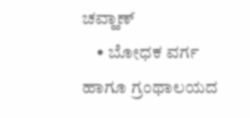ಚವ್ಹಾಣ್
    • ಬೋಧಕ ವರ್ಗ ಹಾಗೂ ಗ್ರಂಥಾಲಯದ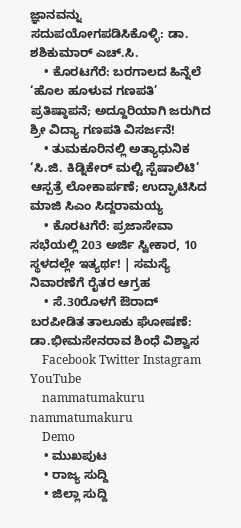ಜ್ಞಾನವನ್ನು ಸದುಪಯೋಗಪಡಿಸಿಕೊಳ್ಳಿ: ಡಾ. ಶಶಿಕುಮಾರ್ ಎಚ್.ಸಿ.
    • ಕೊರಟಗೆರೆ: ಬರಗಾಲದ ಹಿನ್ನೆಲೆ ‘ಹೊಲ ಹೂಳುವ ಗಣಪತಿ’ ಪ್ರತಿಷ್ಠಾಪನೆ; ಅದ್ದೂರಿಯಾಗಿ ಜರುಗಿದ ಶ್ರೀ ವಿದ್ಯಾ ಗಣಪತಿ ವಿಸರ್ಜನೆ!
    • ತುಮಕೂರಿನಲ್ಲಿ ಅತ್ಯಾಧುನಿಕ ‘ಸಿ.ಜಿ. ಕಿಡ್ನಿಕೇರ್ ಮಲ್ಟಿ ಸ್ಪೆಷಾಲಿಟಿ’ ಆಸ್ಪತ್ರೆ ಲೋಕಾರ್ಪಣೆ; ಉದ್ಘಾಟಿಸಿದ ಮಾಜಿ ಸಿಎಂ ಸಿದ್ದರಾಮಯ್ಯ
    • ಕೊರಟಗೆರೆ: ಪ್ರಜಾಸೇವಾ ಸಭೆಯಲ್ಲಿ 203 ಅರ್ಜಿ ಸ್ವೀಕಾರ, 10 ಸ್ಥಳದಲ್ಲೇ ಇತ್ಯರ್ಥ! | ಸಮಸ್ಯೆ ನಿವಾರಣೆಗೆ ರೈತರ ಆಗ್ರಹ
    • ಸೆ.30ರೊಳಗೆ ಔರಾದ್‌ ಬರಪೀಡಿತ ತಾಲೂಕು ಘೋಷಣೆ: ಡಾ.ಭೀಮಸೇನರಾವ ಶಿಂಧೆ ವಿಶ್ವಾಸ
    Facebook Twitter Instagram YouTube
    nammatumakuru nammatumakuru
    Demo
    • ಮುಖಪುಟ
    • ರಾಜ್ಯ ಸುದ್ದಿ
    • ಜಿಲ್ಲಾ ಸುದ್ದಿ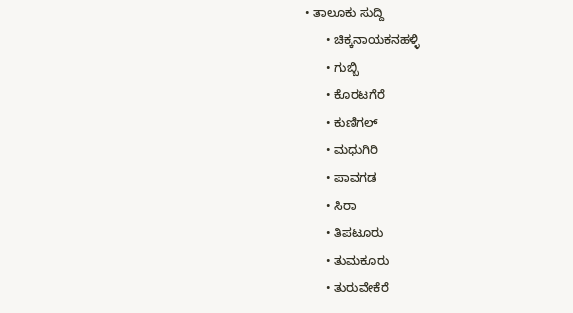• ತಾಲೂಕು ಸುದ್ದಿ
      • ಚಿಕ್ಕನಾಯಕನಹಳ್ಳಿ
      • ಗುಬ್ಬಿ
      • ಕೊರಟಗೆರೆ
      • ಕುಣಿಗಲ್
      • ಮಧುಗಿರಿ
      • ಪಾವಗಡ
      • ಸಿರಾ
      • ತಿಪಟೂರು
      • ತುಮಕೂರು
      • ತುರುವೇಕೆರೆ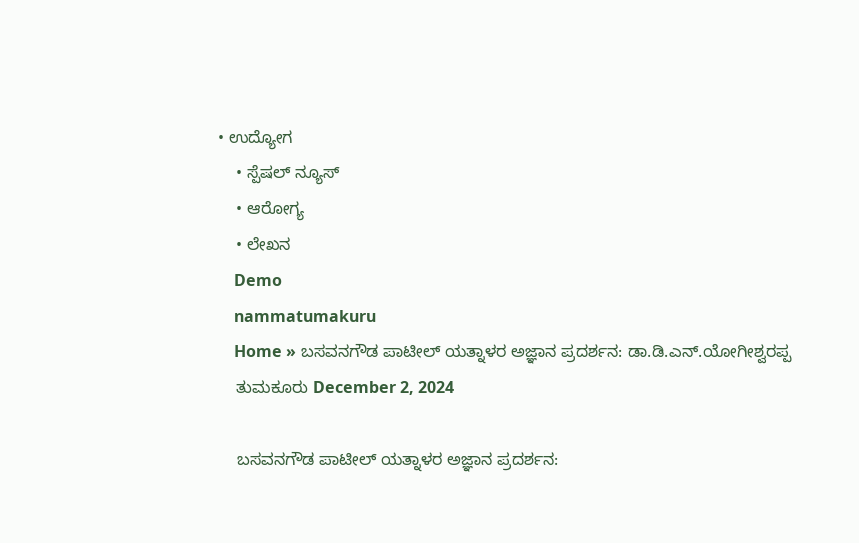• ಉದ್ಯೋಗ
    • ಸ್ಪೆಷಲ್ ನ್ಯೂಸ್
    • ಆರೋಗ್ಯ
    • ಲೇಖನ
    Demo
    nammatumakuru
    Home » ಬಸವನಗೌಡ ಪಾಟೀಲ್ ಯತ್ನಾಳರ ಅಜ್ಞಾನ ಪ್ರದರ್ಶನ: ಡಾ.ಡಿ.ಎನ್.ಯೋಗೀಶ್ವರಪ್ಪ
    ತುಮಕೂರು December 2, 2024

    ಬಸವನಗೌಡ ಪಾಟೀಲ್ ಯತ್ನಾಳರ ಅಜ್ಞಾನ ಪ್ರದರ್ಶನ: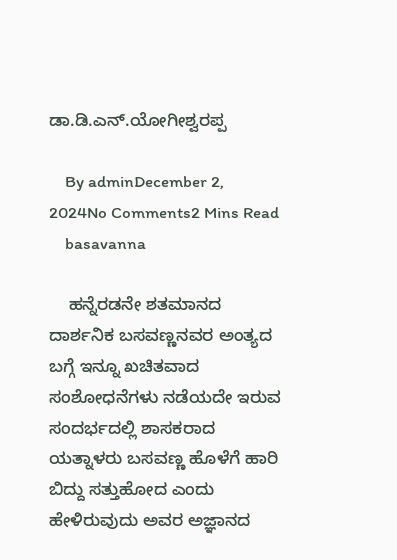ಡಾ.ಡಿ.ಎನ್.ಯೋಗೀಶ್ವರಪ್ಪ

    By adminDecember 2, 2024No Comments2 Mins Read
    basavanna

    ಹನ್ನೆರಡನೇ ಶತಮಾನದ ದಾರ್ಶನಿಕ ಬಸವಣ್ಣನವರ ಅಂತ್ಯದ ಬಗ್ಗೆ ಇನ್ನೂ ಖಚಿತವಾದ ಸಂಶೋಧನೆಗಳು ನಡೆಯದೇ ಇರುವ ಸಂದರ್ಭದಲ್ಲಿ ಶಾಸಕರಾದ ಯತ್ನಾಳರು ಬಸವಣ್ಣ ಹೊಳೆಗೆ ಹಾರಿ ಬಿದ್ದು ಸತ್ತುಹೋದ ಎಂದು ಹೇಳಿರುವುದು ಅವರ ಅಜ್ಞಾನದ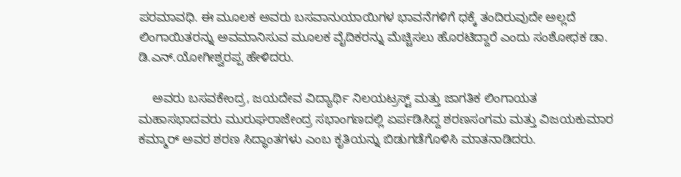ಪರಮಾವಧಿ. ಈ ಮೂಲಕ ಅವರು ಬಸವಾನುಯಾಯಿಗಳ ಭಾವನೆಗಳಿಗೆ ಧಕ್ಕೆ ತಂದಿರುವುದೇ ಅಲ್ಲದೆ ಲಿಂಗಾಯಿತರನ್ನು ಅವಮಾನಿಸುವ ಮೂಲಕ ವೈದಿಕರನ್ನು ಮೆಚ್ಚಿಸಲು ಹೊರಟಿದ್ದಾರೆ ಎಂದು ಸಂಶೋಧಕ ಡಾ. ಡಿ.ಎನ್.ಯೋಗೀಶ್ವರಪ್ಪ ಹೇಳಿದರು.

    ಅವರು ಬಸವಕೇಂದ್ರ, ಜಯದೇವ ವಿದ್ಯಾರ್ಥಿ ನಿಲಯಟ್ರಸ್ಟ್ ಮತ್ತು ಜಾಗತಿಕ ಲಿಂಗಾಯತ ಮಹಾಸಭಾದವರು ಮುರುಘರಾಜೇಂದ್ರ ಸಭಾಂಗಣದಲ್ಲಿ ಏರ್ಪಡಿಸಿದ್ದ ಶರಣಸಂಗಮ ಮತ್ತು ವಿಜಯಕುಮಾರ ಕಮ್ಮಾರ್ ಅವರ ಶರಣ ಸಿದ್ಧಾಂತಗಳು ಎಂಬ ಕೃತಿಯನ್ನು ಬಿಡುಗಡೆಗೊಳಿಸಿ ಮಾತನಾಡಿದರು.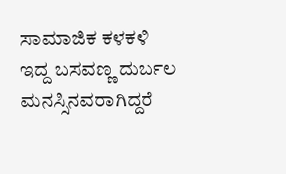ಸಾಮಾಜಿಕ ಕಳಕಳಿ ಇದ್ದ ಬಸವಣ್ಣ ದುರ್ಬಲ ಮನಸ್ಸಿನವರಾಗಿದ್ದರೆ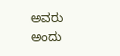ಅವರು ಅಂದು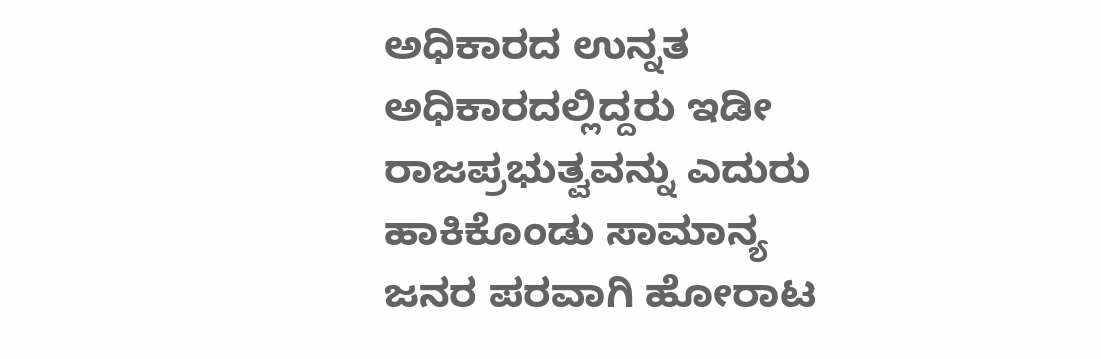ಅಧಿಕಾರದ ಉನ್ನತ ಅಧಿಕಾರದಲ್ಲಿದ್ದರು ಇಡೀ ರಾಜಪ್ರಭುತ್ವವನ್ನು ಎದುರು ಹಾಕಿಕೊಂಡು ಸಾಮಾನ್ಯ ಜನರ ಪರವಾಗಿ ಹೋರಾಟ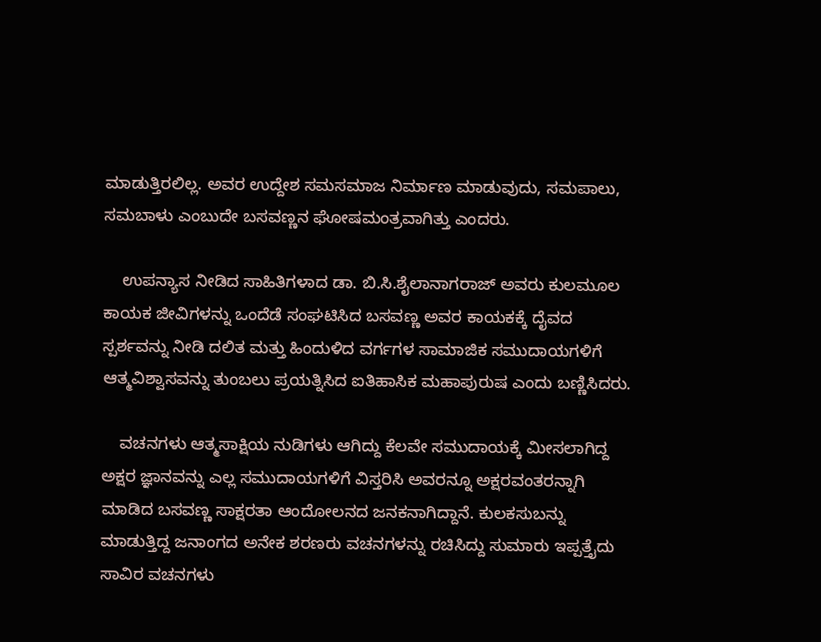ಮಾಡುತ್ತಿರಲಿಲ್ಲ. ಅವರ ಉದ್ದೇಶ ಸಮಸಮಾಜ ನಿರ್ಮಾಣ ಮಾಡುವುದು, ಸಮಪಾಲು, ಸಮಬಾಳು ಎಂಬುದೇ ಬಸವಣ್ಣನ ಘೋಷಮಂತ್ರವಾಗಿತ್ತು ಎಂದರು.

    ಉಪನ್ಯಾಸ ನೀಡಿದ ಸಾಹಿತಿಗಳಾದ ಡಾ. ಬಿ.ಸಿ.ಶೈಲಾನಾಗರಾಜ್ ಅವರು ಕುಲಮೂಲ ಕಾಯಕ ಜೀವಿಗಳನ್ನು ಒಂದೆಡೆ ಸಂಘಟಿಸಿದ ಬಸವಣ್ಣ ಅವರ ಕಾಯಕಕ್ಕೆ ದೈವದ ಸ್ಪರ್ಶವನ್ನು ನೀಡಿ ದಲಿತ ಮತ್ತು ಹಿಂದುಳಿದ ವರ್ಗಗಳ ಸಾಮಾಜಿಕ ಸಮುದಾಯಗಳಿಗೆ ಆತ್ಮವಿಶ್ವಾಸವನ್ನು ತುಂಬಲು ಪ್ರಯತ್ನಿಸಿದ ಐತಿಹಾಸಿಕ ಮಹಾಪುರುಷ ಎಂದು ಬಣ್ಣಿಸಿದರು.

    ವಚನಗಳು ಆತ್ಮಸಾಕ್ಷಿಯ ನುಡಿಗಳು ಆಗಿದ್ದು ಕೆಲವೇ ಸಮುದಾಯಕ್ಕೆ ಮೀಸಲಾಗಿದ್ದ ಅಕ್ಷರ ಜ್ಞಾನವನ್ನು ಎಲ್ಲ ಸಮುದಾಯಗಳಿಗೆ ವಿಸ್ತರಿಸಿ ಅವರನ್ನೂ ಅಕ್ಷರವಂತರನ್ನಾಗಿ ಮಾಡಿದ ಬಸವಣ್ಣ ಸಾಕ್ಷರತಾ ಆಂದೋಲನದ ಜನಕನಾಗಿದ್ದಾನೆ. ಕುಲಕಸುಬನ್ನು ಮಾಡುತ್ತಿದ್ದ ಜನಾಂಗದ ಅನೇಕ ಶರಣರು ವಚನಗಳನ್ನು ರಚಿಸಿದ್ದು ಸುಮಾರು ಇಪ್ಪತ್ತೈದು ಸಾವಿರ ವಚನಗಳು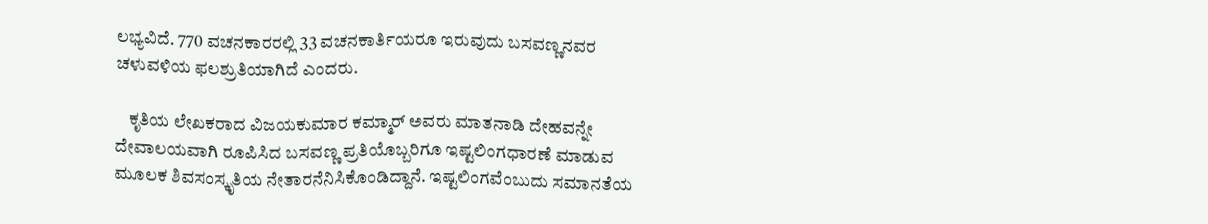ಲಭ್ಯವಿದೆ. 770 ವಚನಕಾರರಲ್ಲಿ 33 ವಚನಕಾರ್ತಿಯರೂ ಇರುವುದು ಬಸವಣ್ಣನವರ ಚಳುವಳಿಯ ಫಲಶ್ರುತಿಯಾಗಿದೆ ಎಂದರು.

    ಕೃತಿಯ ಲೇಖಕರಾದ ವಿಜಯಕುಮಾರ ಕಮ್ಮಾರ್ ಅವರು ಮಾತನಾಡಿ ದೇಹವನ್ನೇ ದೇವಾಲಯವಾಗಿ ರೂಪಿಸಿದ ಬಸವಣ್ಣ ಪ್ರತಿಯೊಬ್ಬರಿಗೂ ಇಷ್ಟಲಿಂಗಧಾರಣೆ ಮಾಡುವ ಮೂಲಕ ಶಿವಸಂಸ್ಕೃತಿಯ ನೇತಾರನೆನಿಸಿಕೊಂಡಿದ್ದಾನೆ. ಇಷ್ಟಲಿಂಗವೆಂಬುದು ಸಮಾನತೆಯ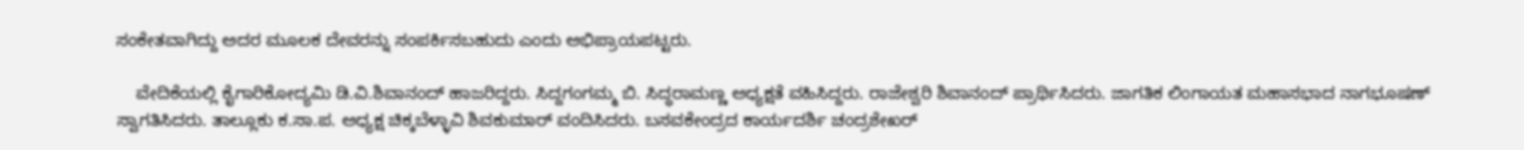ಸಂಕೇತವಾಗಿದ್ದು ಅದರ ಮೂಲಕ ದೇವರನ್ನು ಸಂಪರ್ಕಿಸಬಹುದು ಎಂದು ಅಭಿಪ್ರಾಯಪಟ್ಟರು.

    ವೇದಿಕೆಯಲ್ಲಿ ಕೈಗಾರಿಕೋದ್ಯಮಿ ಡಿ.ವಿ.ಶಿವಾನಂದ್ ಹಾಜರಿದ್ದರು. ಸಿದ್ದಗಂಗಮ್ಮ ಬಿ. ಸಿದ್ಧರಾಮಣ್ಣ ಅಧ್ಯಕ್ಷತೆ ವಹಿಸಿದ್ದರು. ರಾಜೇಶ್ವರಿ ಶಿವಾನಂದ್ ಪ್ರಾರ್ಥಿಸಿದರು. ಜಾಗತಿಕ ಲಿಂಗಾಯತ ಮಹಾಸಭಾದ ನಾಗಭೂಷಣ್ ಸ್ವಾಗತಿಸಿದರು. ತಾಲ್ಲೂಕು ಕ.ಸಾ.ಪ. ಅಧ್ಯಕ್ಷ ಚಿಕ್ಕಬೆಳ್ಳಾವಿ ಶಿವಕುಮಾರ್ ವಂದಿಸಿದರು. ಬಸವಕೇಂದ್ರದ ಕಾರ್ಯದರ್ಶಿ ಚಂದ್ರಶೇಖರ್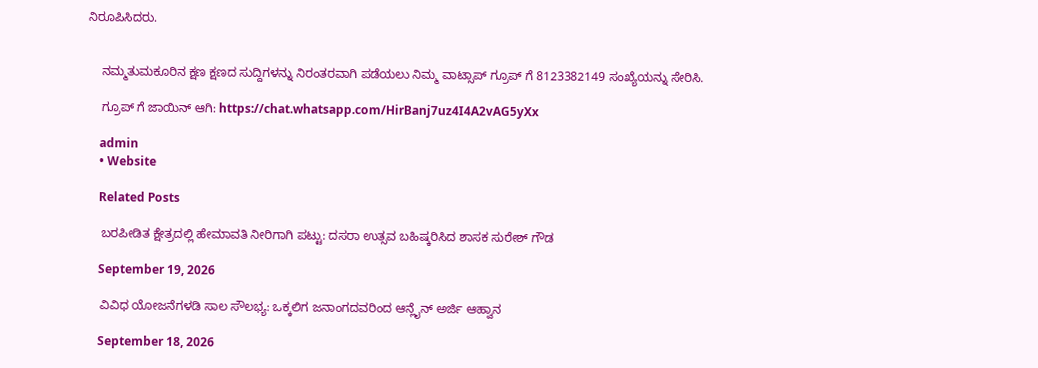ನಿರೂಪಿಸಿದರು.


    ನಮ್ಮತುಮಕೂರಿನ ಕ್ಷಣ ಕ್ಷಣದ ಸುದ್ದಿಗಳನ್ನು ನಿರಂತರವಾಗಿ ಪಡೆಯಲು ನಿಮ್ಮ ವಾಟ್ಸಾಪ್ ಗ್ರೂಪ್ ಗೆ 8123382149 ಸಂಖ್ಯೆಯನ್ನು ಸೇರಿಸಿ.

    ಗ್ರೂಪ್ ಗೆ ಜಾಯಿನ್ ಆಗಿ: https://chat.whatsapp.com/HirBanj7uz4I4A2vAG5yXx

    admin
    • Website

    Related Posts

    ಬರಪೀಡಿತ ಕ್ಷೇತ್ರದಲ್ಲಿ ಹೇಮಾವತಿ ನೀರಿಗಾಗಿ ಪಟ್ಟು: ದಸರಾ ಉತ್ಸವ ಬಹಿಷ್ಕರಿಸಿದ ಶಾಸಕ ಸುರೇಶ್ ಗೌಡ

    September 19, 2026

    ವಿವಿಧ ಯೋಜನೆಗಳಡಿ ಸಾಲ ಸೌಲಭ್ಯ: ಒಕ್ಕಲಿಗ ಜನಾಂಗದವರಿಂದ ಆನ್ಲೈನ್ ಅರ್ಜಿ ಆಹ್ವಾನ

    September 18, 2026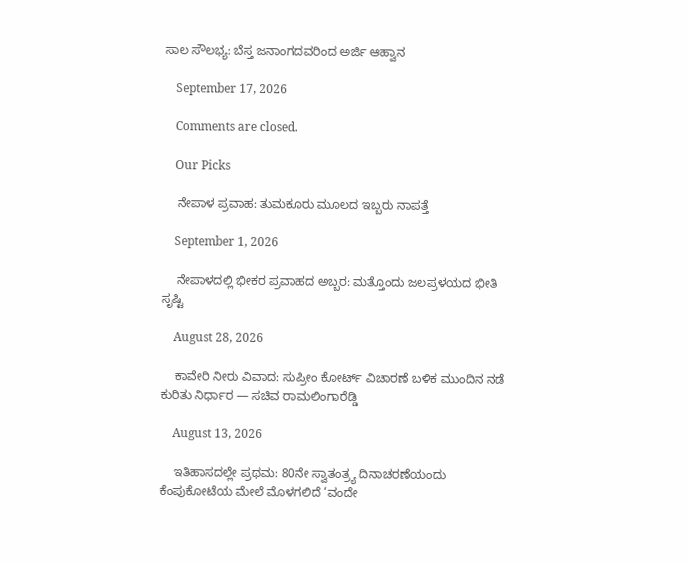ಸಾಲ ಸೌಲಭ್ಯ: ಬೆಸ್ತ ಜನಾಂಗದವರಿಂದ ಅರ್ಜಿ ಆಹ್ವಾನ

    September 17, 2026

    Comments are closed.

    Our Picks

    ನೇಪಾಳ ಪ್ರವಾಹ: ತುಮಕೂರು ಮೂಲದ ಇಬ್ಬರು ನಾಪತ್ತೆ

    September 1, 2026

    ನೇಪಾಳದಲ್ಲಿ ಭೀಕರ ಪ್ರವಾಹದ ಅಬ್ಬರ: ಮತ್ತೊಂದು ಜಲಪ್ರಳಯದ ಭೀತಿ ಸೃಷ್ಟಿ

    August 28, 2026

    ಕಾವೇರಿ ನೀರು ವಿವಾದ: ಸುಪ್ರೀಂ ಕೋರ್ಟ್ ವಿಚಾರಣೆ ಬಳಿಕ ಮುಂದಿನ ನಡೆ ಕುರಿತು ನಿರ್ಧಾರ — ಸಚಿವ ರಾಮಲಿಂಗಾರೆಡ್ಡಿ

    August 13, 2026

    ಇತಿಹಾಸದಲ್ಲೇ ಪ್ರಥಮ: 80ನೇ ಸ್ವಾತಂತ್ರ್ಯ ದಿನಾಚರಣೆಯಂದು ಕೆಂಪುಕೋಟೆಯ ಮೇಲೆ ಮೊಳಗಲಿದೆ ‘ವಂದೇ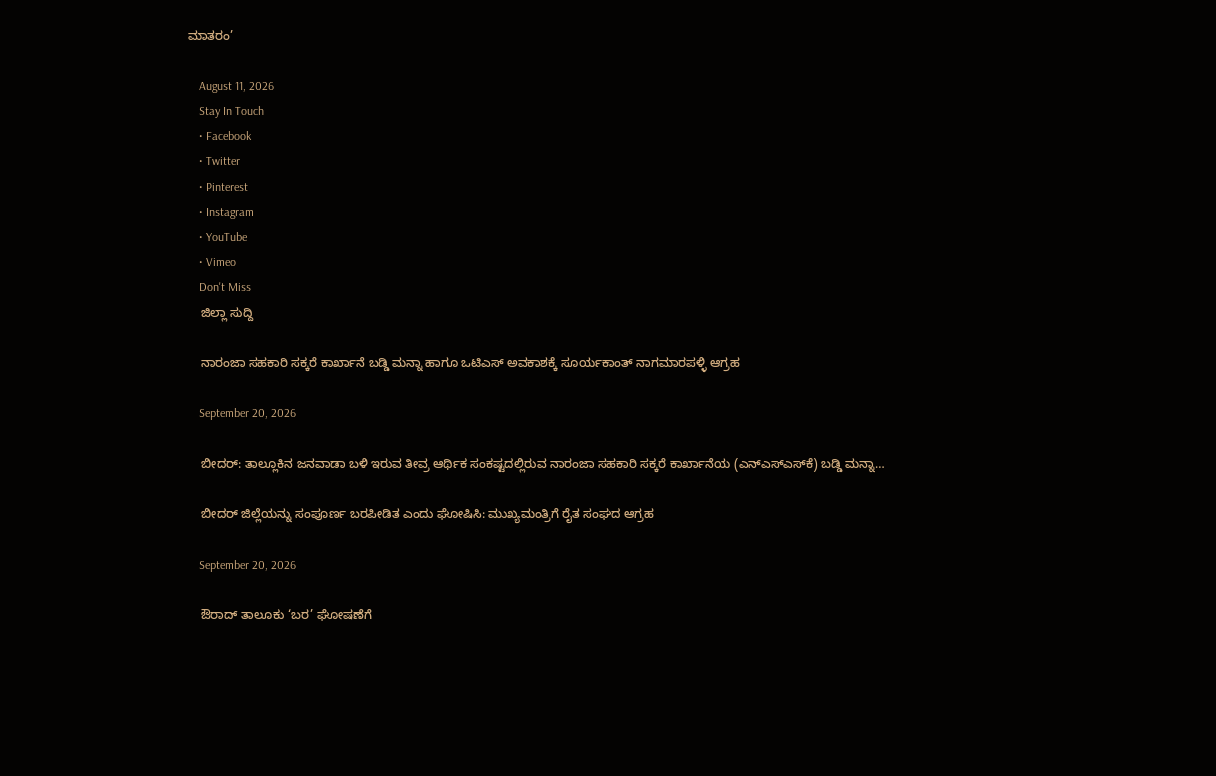ಮಾತರಂ’

    August 11, 2026
    Stay In Touch
    • Facebook
    • Twitter
    • Pinterest
    • Instagram
    • YouTube
    • Vimeo
    Don't Miss
    ಜಿಲ್ಲಾ ಸುದ್ದಿ

    ನಾರಂಜಾ ಸಹಕಾರಿ ಸಕ್ಕರೆ ಕಾರ್ಖಾನೆ ಬಡ್ಡಿ ಮನ್ನಾ ಹಾಗೂ ಒಟಿಎಸ್ ಅವಕಾಶಕ್ಕೆ ಸೂರ್ಯಕಾಂತ್ ನಾಗಮಾರಪಳ್ಳಿ ಆಗ್ರಹ

    September 20, 2026

    ಬೀದರ್: ತಾಲ್ಲೂಕಿನ ಜನವಾಡಾ ಬಳಿ ಇರುವ ತೀವ್ರ ಆರ್ಥಿಕ ಸಂಕಷ್ಟದಲ್ಲಿರುವ ನಾರಂಜಾ ಸಹಕಾರಿ ಸಕ್ಕರೆ ಕಾರ್ಖಾನೆಯ (ಎನ್‌ಎಸ್‌ಎಸ್‌ಕೆ) ಬಡ್ಡಿ ಮನ್ನಾ…

    ಬೀದರ್ ಜಿಲ್ಲೆಯನ್ನು ಸಂಪೂರ್ಣ ಬರಪೀಡಿತ ಎಂದು ಘೋಷಿಸಿ: ಮುಖ್ಯಮಂತ್ರಿಗೆ ರೈತ ಸಂಘದ ಆಗ್ರಹ

    September 20, 2026

    ಔರಾದ್‌ ತಾಲೂಕು ‘ಬರ’ ಘೋಷಣೆಗೆ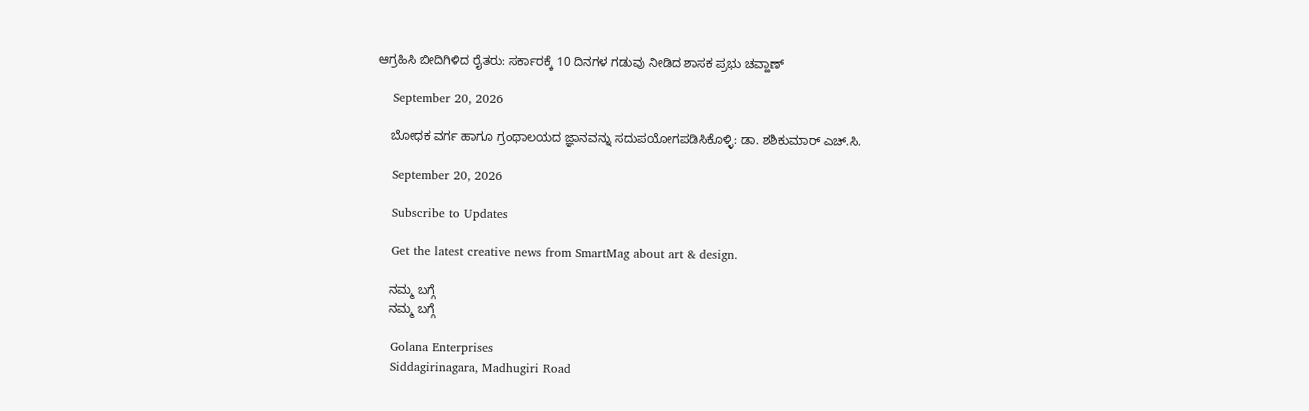ಆಗ್ರಹಿಸಿ ಬೀದಿಗಿಳಿದ ರೈತರು: ಸರ್ಕಾರಕ್ಕೆ 10 ದಿನಗಳ ಗಡುವು ನೀಡಿದ ಶಾಸಕ ಪ್ರಭು ಚವ್ಹಾಣ್

    September 20, 2026

    ಬೋಧಕ ವರ್ಗ ಹಾಗೂ ಗ್ರಂಥಾಲಯದ ಜ್ಞಾನವನ್ನು ಸದುಪಯೋಗಪಡಿಸಿಕೊಳ್ಳಿ: ಡಾ. ಶಶಿಕುಮಾರ್ ಎಚ್.ಸಿ.

    September 20, 2026

    Subscribe to Updates

    Get the latest creative news from SmartMag about art & design.

    ನಮ್ಮ ಬಗ್ಗೆ
    ನಮ್ಮ ಬಗ್ಗೆ

    Golana Enterprises
    Siddagirinagara, Madhugiri Road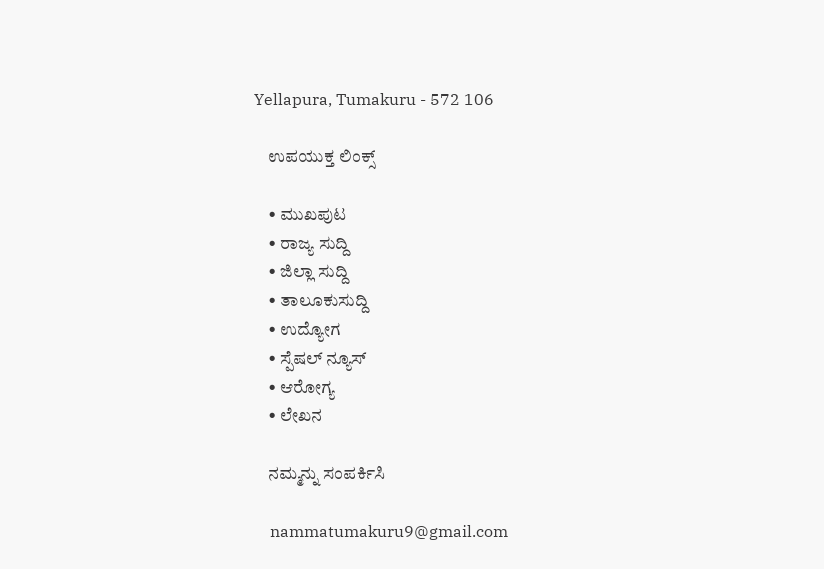Yellapura, Tumakuru - 572 106

    ಉಪಯುಕ್ತ ಲಿಂಕ್ಸ್

    • ಮುಖಪುಟ
    • ರಾಜ್ಯ ಸುದ್ದಿ
    • ಜಿಲ್ಲಾ ಸುದ್ದಿ
    • ತಾಲೂಕುಸುದ್ದಿ
    • ಉದ್ಯೋಗ
    • ಸ್ಪೆಷಲ್ ನ್ಯೂಸ್
    • ಆರೋಗ್ಯ
    • ಲೇಖನ

    ನಮ್ಮನ್ನು ಸಂಪರ್ಕಿಸಿ

    nammatumakuru9@gmail.com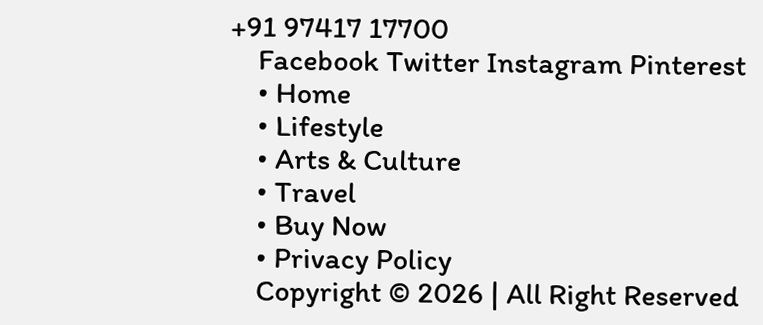+91 97417 17700
    Facebook Twitter Instagram Pinterest
    • Home
    • Lifestyle
    • Arts & Culture
    • Travel
    • Buy Now
    • Privacy Policy
    Copyright © 2026 | All Right Reserved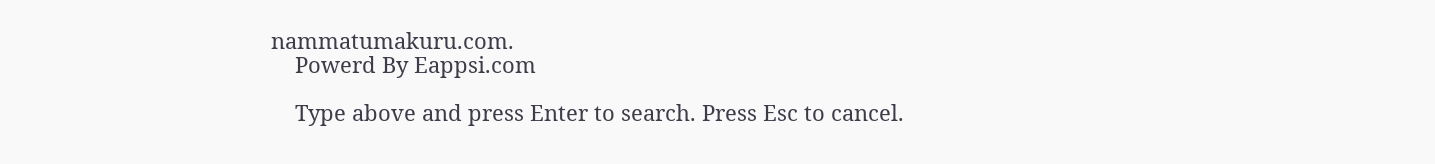nammatumakuru.com.
    Powerd By Eappsi.com

    Type above and press Enter to search. Press Esc to cancel.